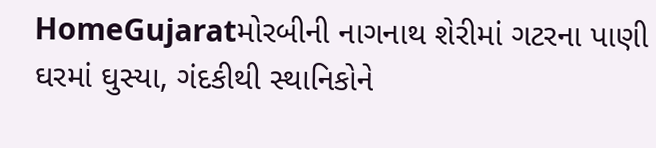HomeGujaratમોરબીની નાગનાથ શેરીમાં ગટરના પાણી ઘરમાં ઘુસ્યા, ગંદકીથી સ્થાનિકોને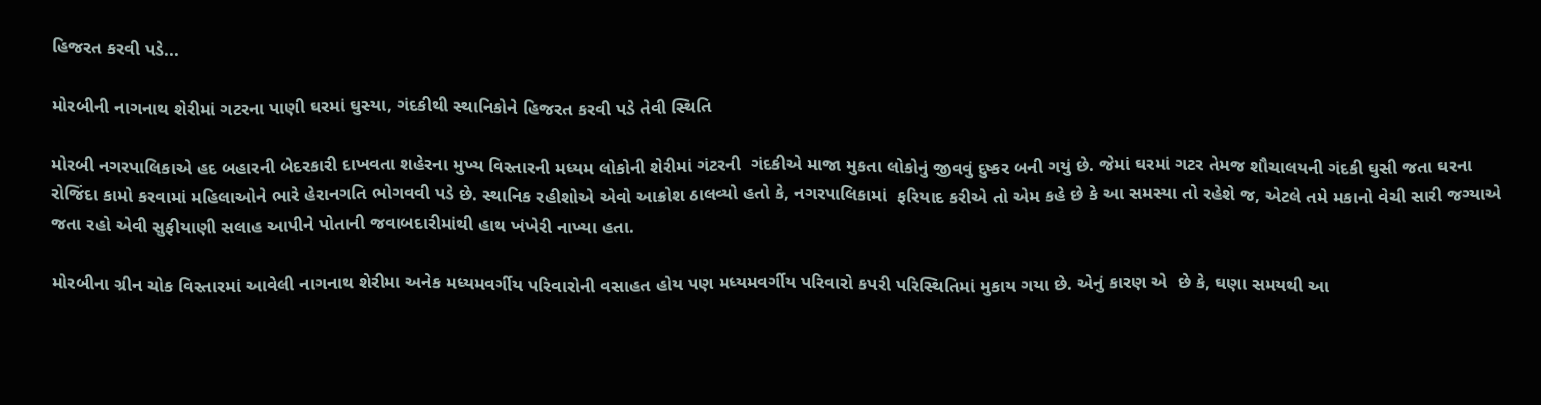હિજરત કરવી પડે...

મોરબીની નાગનાથ શેરીમાં ગટરના પાણી ઘરમાં ઘુસ્યા, ગંદકીથી સ્થાનિકોને હિજરત કરવી પડે તેવી સ્થિતિ

મોરબી નગરપાલિકાએ હદ બહારની બેદરકારી દાખવતા શહેરના મુખ્ય વિસ્તારની મધ્યમ લોકોની શેરીમાં ગંટરની  ગંદકીએ માજા મુકતા લોકોનું જીવવું દુષ્કર બની ગયું છે. જેમાં ઘરમાં ગટર તેમજ શૌચાલયની ગંદકી ઘુસી જતા ઘરના રોજિંદા કામો કરવામાં મહિલાઓને ભારે હેરાનગતિ ભોગવવી પડે છે. સ્થાનિક રહીશોએ એવો આક્રોશ ઠાલવ્યો હતો કે, નગરપાલિકામાં  ફરિયાદ કરીએ તો એમ કહે છે કે આ સમસ્યા તો રહેશે જ, એટલે તમે મકાનો વેચી સારી જગ્યાએ જતા રહો એવી સુફીયાણી સલાહ આપીને પોતાની જવાબદારીમાંથી હાથ ખંખેરી નાખ્યા હતા.

મોરબીના ગ્રીન ચોક વિસ્તારમાં આવેલી નાગનાથ શેરીમા અનેક મધ્યમવર્ગીય પરિવારોની વસાહત હોય પણ મધ્યમવર્ગીય પરિવારો કપરી પરિસ્થિતિમાં મુકાય ગયા છે. એનું કારણ એ  છે કે, ઘણા સમયથી આ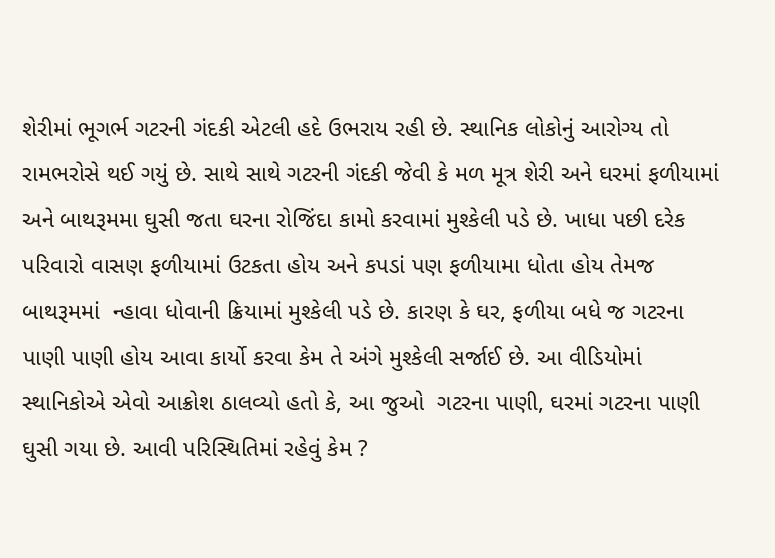શેરીમાં ભૂગર્ભ ગટરની ગંદકી એટલી હદે ઉભરાય રહી છે. સ્થાનિક લોકોનું આરોગ્ય તો રામભરોસે થઈ ગયું છે. સાથે સાથે ગટરની ગંદકી જેવી કે મળ મૂત્ર શેરી અને ઘરમાં ફળીયામાં અને બાથરૂમમા ઘુસી જતા ઘરના રોજિંદા કામો કરવામાં મુશ્કેલી પડે છે. ખાધા પછી દરેક પરિવારો વાસણ ફળીયામાં ઉટકતા હોય અને કપડાં પણ ફળીયામા ધોતા હોય તેમજ બાથરૂમમાં  ન્હાવા ધોવાની ક્રિયામાં મુશ્કેલી પડે છે. કારણ કે ઘર, ફળીયા બધે જ ગટરના પાણી પાણી હોય આવા કાર્યો કરવા કેમ તે અંગે મુશ્કેલી સર્જાઈ છે. આ વીડિયોમાં સ્થાનિકોએ એવો આક્રોશ ઠાલવ્યો હતો કે, આ જુઓ  ગટરના પાણી, ઘરમાં ગટરના પાણી ઘુસી ગયા છે. આવી પરિસ્થિતિમાં રહેવું કેમ ?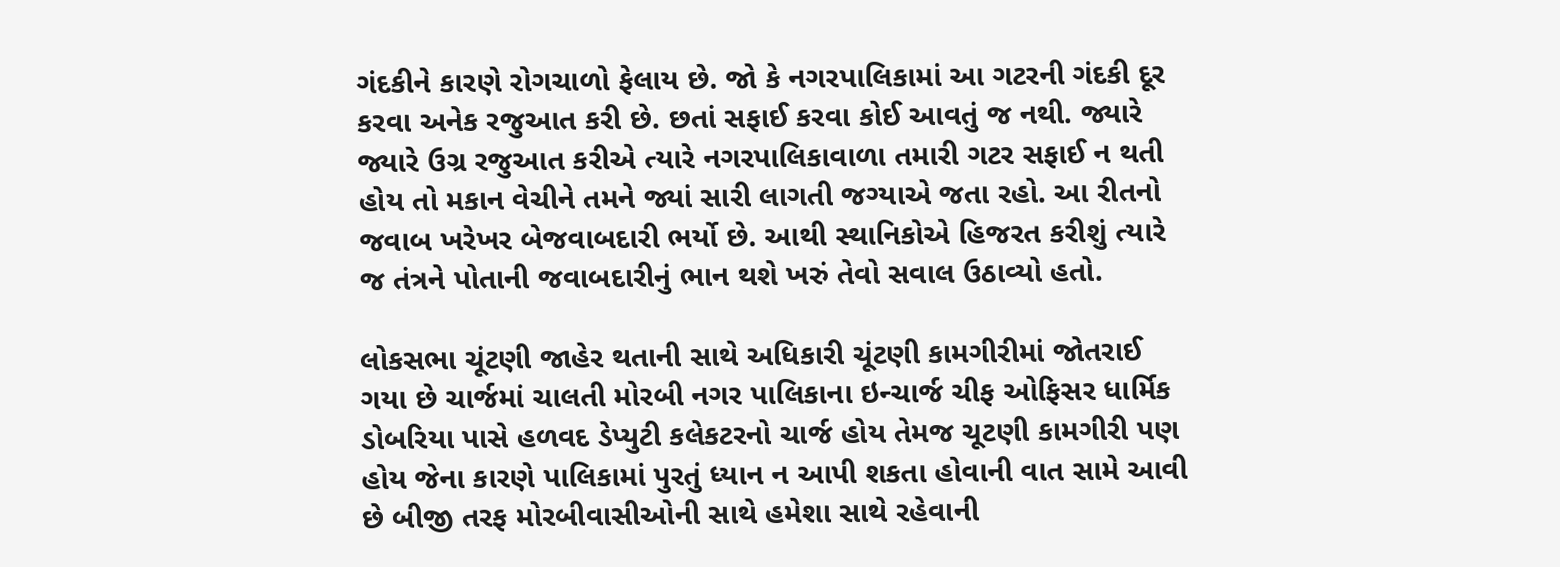ગંદકીને કારણે રોગચાળો ફેલાય છે. જો કે નગરપાલિકામાં આ ગટરની ગંદકી દૂર કરવા અનેક રજુઆત કરી છે. છતાં સફાઈ કરવા કોઈ આવતું જ નથી. જ્યારે જ્યારે ઉગ્ર રજુઆત કરીએ ત્યારે નગરપાલિકાવાળા તમારી ગટર સફાઈ ન થતી હોય તો મકાન વેચીને તમને જ્યાં સારી લાગતી જગ્યાએ જતા રહો. આ રીતનો જવાબ ખરેખર બેજવાબદારી ભર્યો છે. આથી સ્થાનિકોએ હિજરત કરીશું ત્યારે જ તંત્રને પોતાની જવાબદારીનું ભાન થશે ખરું તેવો સવાલ ઉઠાવ્યો હતો.

લોકસભા ચૂંટણી જાહેર થતાની સાથે અધિકારી ચૂંટણી કામગીરીમાં જોતરાઈ ગયા છે ચાર્જમાં ચાલતી મોરબી નગર પાલિકાના ઇન્ચાર્જ ચીફ ઓફિસર ધાર્મિક ડોબરિયા પાસે હળવદ ડેપ્યુટી કલેકટરનો ચાર્જ હોય તેમજ ચૂટણી કામગીરી પણ હોય જેના કારણે પાલિકામાં પુરતું ધ્યાન ન આપી શકતા હોવાની વાત સામે આવી છે બીજી તરફ મોરબીવાસીઓની સાથે હમેશા સાથે રહેવાની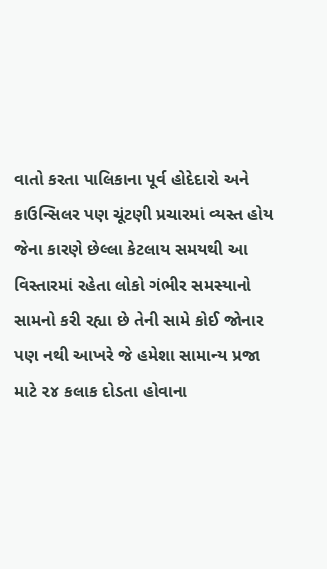વાતો કરતા પાલિકાના પૂર્વ હોદેદારો અને કાઉન્સિલર પણ ચૂંટણી પ્રચારમાં વ્યસ્ત હોય જેના કારણે છેલ્લા કેટલાય સમયથી આ વિસ્તારમાં રહેતા લોકો ગંભીર સમસ્યાનો સામનો કરી રહ્યા છે તેની સામે કોઈ જોનાર પણ નથી આખરે જે હમેશા સામાન્ય પ્રજા માટે ૨૪ કલાક દોડતા હોવાના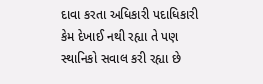દાવા કરતા અધિકારી પદાધિકારી કેમ દેખાઈ નથી રહ્યા તે પણ સ્થાનિકો સવાલ કરી રહ્યા છે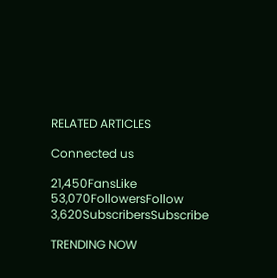RELATED ARTICLES

Connected us

21,450FansLike
53,070FollowersFollow
3,620SubscribersSubscribe

TRENDING NOW